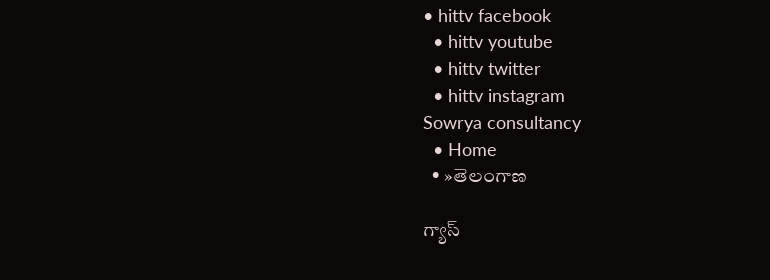• hittv facebook
  • hittv youtube
  • hittv twitter
  • hittv instagram
Sowrya consultancy
  • Home
  • »తెలంగాణ

గ్యాస్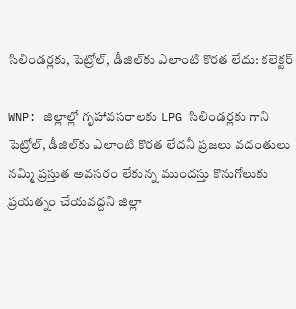సిలిండర్లకు, పెట్రోల్, డీజిల్‌కు ఎలాంటి కొరత లేదు: కలెక్టర్

WNP: జిల్లాల్లో గృహావసరాలకు LPG సిలిండర్లకు గాని పెట్రోల్, డీజిల్‌కు ఎలాంటి కొరత లేదనీ ప్రజలు వదంతులు నమ్మి ప్రస్తుత అవసరం లేకున్న ముందస్తు కొనుగోలుకు ప్రయత్నం చేయవద్దని జిల్లా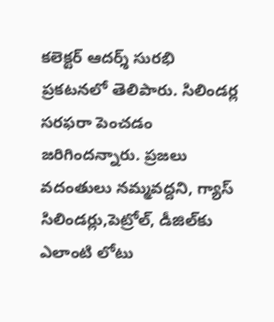కలెక్టర్ ఆదర్శ్ సురభి ప్రకటనలో తెలిపారు. సిలిండర్ల సరఫరా పెంచడం జరిగిందన్నారు. ప్రజలు వదంతులు నమ్మవద్దని, గ్యాస్ సిలిండర్లు,పెట్రోల్, డీజిల్‌కు ఎలాంటి లోటు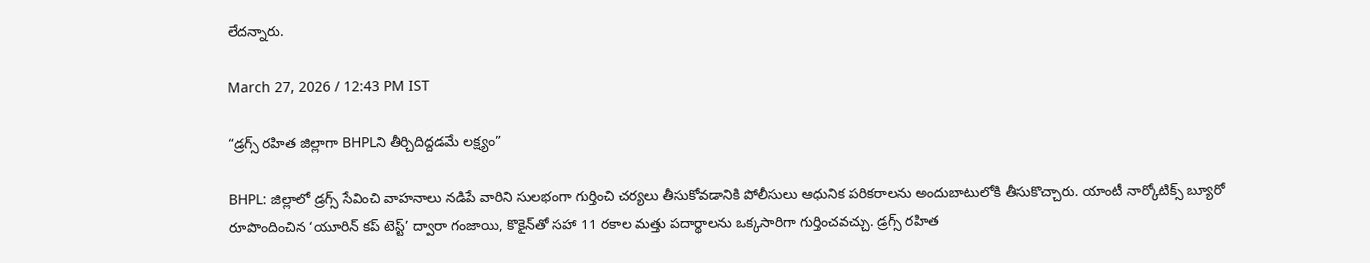లేదన్నారు.

March 27, 2026 / 12:43 PM IST

“డ్రగ్స్ రహిత జిల్లాగా BHPLని తీర్చిదిద్దడమే లక్ష్యం”

BHPL: జిల్లాలో డ్రగ్స్ సేవించి వాహనాలు నడిపే వారిని సులభంగా గుర్తించి చర్యలు తీసుకోవడానికి పోలీసులు ఆధునిక పరికరాలను అందుబాటులోకి తీసుకొచ్చారు. యాంటీ నార్కోటిక్స్ బ్యూరో రూపొందించిన ‘యూరిన్ కప్ టెస్ట్’ ద్వారా గంజాయి, కొకైన్‌తో సహా 11 రకాల మత్తు పదార్థాలను ఒక్కసారిగా గుర్తించవచ్చు. డ్రగ్స్ రహిత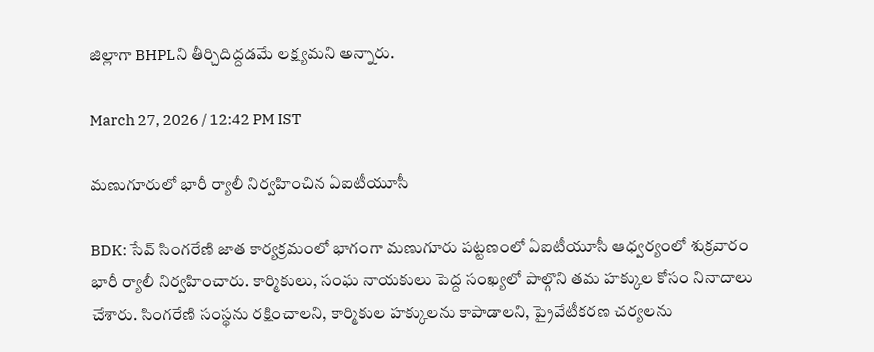జిల్లాగా BHPLని తీర్చిదిద్దడమే లక్ష్యమని అన్నారు.

March 27, 2026 / 12:42 PM IST

మణుగూరులో భారీ ర్యాలీ నిర్వహించిన ఏఐటీయూసీ

BDK: సేవ్ సింగరేణి జాత కార్యక్రమంలో భాగంగా మణుగూరు పట్టణంలో ఏఐటీయూసీ ఆధ్వర్యంలో శుక్రవారం భారీ ర్యాలీ నిర్వహించారు. కార్మికులు, సంఘ నాయకులు పెద్ద సంఖ్యలో పాల్గొని తమ హక్కుల కోసం నినాదాలు చేశారు. సింగరేణి సంస్థను రక్షించాలని, కార్మికుల హక్కులను కాపాడాలని, ప్రైవేటీకరణ చర్యలను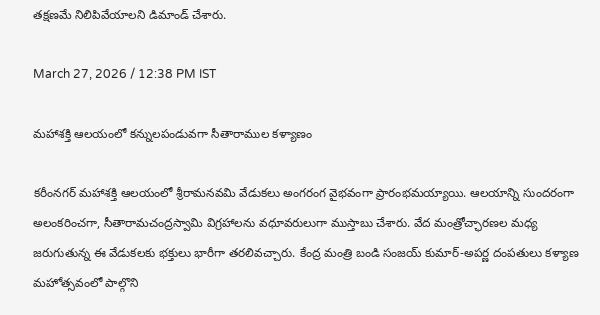తక్షణమే నిలిపివేయాలని డిమాండ్ చేశారు.

March 27, 2026 / 12:38 PM IST

మహాశక్తి ఆలయంలో కన్నులపండువగా సీతారాముల కళ్యాణం

కరీంనగర్ మహాశక్తి ఆలయంలో శ్రీరామనవమి వేడుకలు అంగరంగ వైభవంగా ప్రారంభమయ్యాయి. ఆలయాన్ని సుందరంగా అలంకరించగా, సీతారామచంద్రస్వామి విగ్రహాలను వధూవరులుగా ముస్తాబు చేశారు. వేద మంత్రోచ్ఛారణల మధ్య జరుగుతున్న ఈ వేడుకలకు భక్తులు భారీగా తరలివచ్చారు. కేంద్ర మంత్రి బండి సంజయ్ కుమార్-అపర్ణ దంపతులు కళ్యాణ మహోత్సవంలో పాల్గొని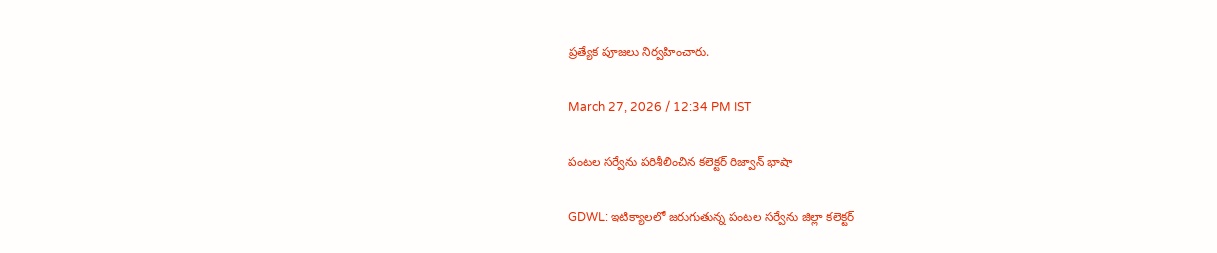ప్రత్యేక పూజలు నిర్వహించారు.

March 27, 2026 / 12:34 PM IST

పంటల సర్వేను పరిశీలించిన కలెక్టర్ రిజ్వాన్ భాషా

GDWL: ఇటిక్యాలలో జరుగుతున్న పంటల సర్వేను జిల్లా కలెక్టర్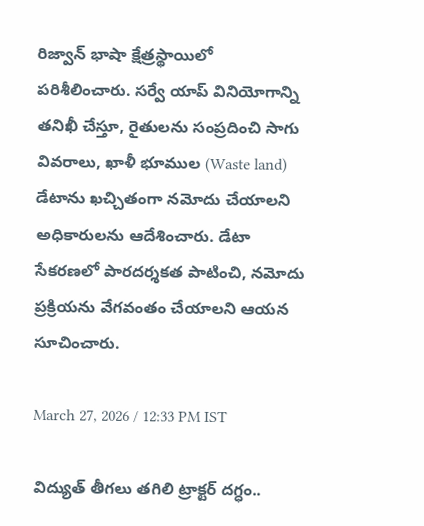రిజ్వాన్ భాషా క్షేత్రస్థాయిలో పరిశీలించారు. సర్వే యాప్ వినియోగాన్ని తనిఖీ చేస్తూ, రైతులను సంప్రదించి సాగు వివరాలు, ఖాళీ భూముల (Waste land) డేటాను ఖచ్చితంగా నమోదు చేయాలని అధికారులను ఆదేశించారు. డేటా సేకరణలో పారదర్శకత పాటించి, నమోదు ప్రక్రియను వేగవంతం చేయాలని ఆయన సూచించారు.

March 27, 2026 / 12:33 PM IST

విద్యుత్ తీగలు తగిలి ట్రాక్టర్ దగ్ధం..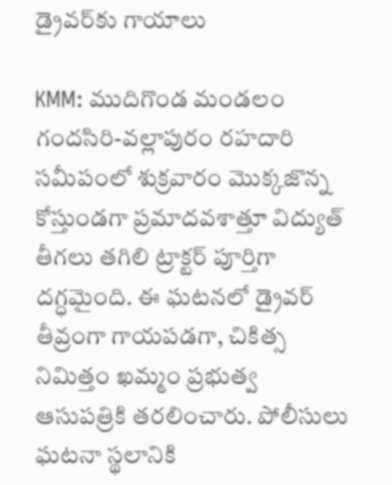డ్రైవర్‌కు గాయాలు

KMM: ముదిగొండ మండలం గందసిరి-వల్లాపురం రహదారి సమీపంలో శుక్రవారం మొక్కజొన్న కోస్తుండగా ప్రమాదవశాత్తూ విద్యుత్ తీగలు తగిలి ట్రాక్టర్ పూర్తిగా దగ్ధమైంది. ఈ ఘటనలో డ్రైవర్ తీవ్రంగా గాయపడగా, చికిత్స నిమిత్తం ఖమ్మం ప్రభుత్వ ఆసుపత్రికి తరలించారు. పోలీసులు ఘటనా స్థలానికి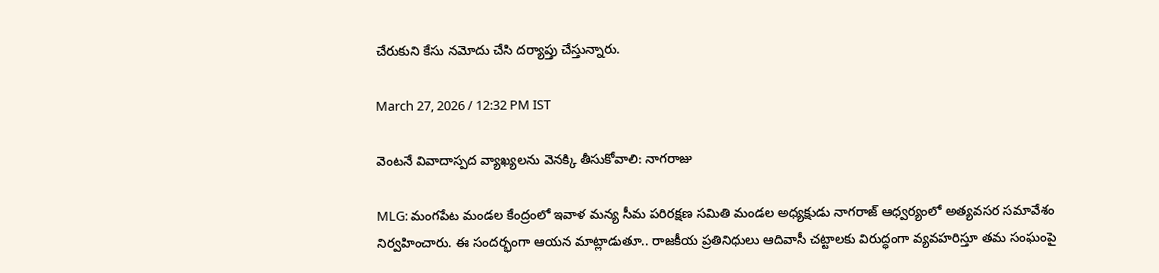చేరుకుని కేసు నమోదు చేసి దర్యాప్తు చేస్తున్నారు.

March 27, 2026 / 12:32 PM IST

వెంటనే వివాదాస్పద వ్యాఖ్యలను వెనక్కి తీసుకోవాలి: నాగరాజు

MLG: మంగపేట మండల కేంద్రంలో ఇవాళ మన్య సీమ పరిరక్షణ సమితి మండల అధ్యక్షుడు నాగరాజ్ ఆధ్వర్యంలో అత్యవసర సమావేశం నిర్వహించారు. ఈ సందర్భంగా ఆయన మాట్లాడుతూ.. రాజకీయ ప్రతినిధులు ఆదివాసీ చట్టాలకు విరుద్ధంగా వ్యవహరిస్తూ తమ సంఘంపై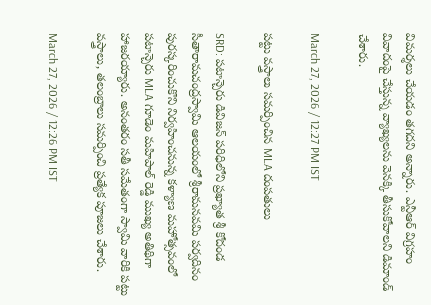విమర్శలు చేయడం తగదని అన్నారు. ఎన్టీఆర్ విగ్రహం వివాదంపై చేస్తున్న వ్యాఖ్యలను వెనక్కి తీసుకోవాలని డిమాండ్ చేశారు.

March 27, 2026 / 12:27 PM IST

పట్టు వస్త్రాలు సమర్పించిన MLA దంపతులు

SRD: పటాన్చెరు డివిజన్ పరిధిలోని ప్రఖ్యాత శ్రీ కోదండ సీతారామచంద్రస్వామి ఆలయంలో శ్రీరామనవమి పర్వదినం పురస్కరించుకొని నిర్వహించనున్న కళ్యాణ మహోత్సవంలో పటాన్చెరు MLA గూడెం మహిపాల్ రెడ్డి ముఖ్య అతిథిగా హాజరయ్యారు. అనంతరం సతీ సమేతంగా స్వామి వారికి పట్టు వస్త్రాలు, తలంబ్రాలు సమర్పించి ప్రత్యేక పూజలు చేశారు.

March 27, 2026 / 12:26 PM IST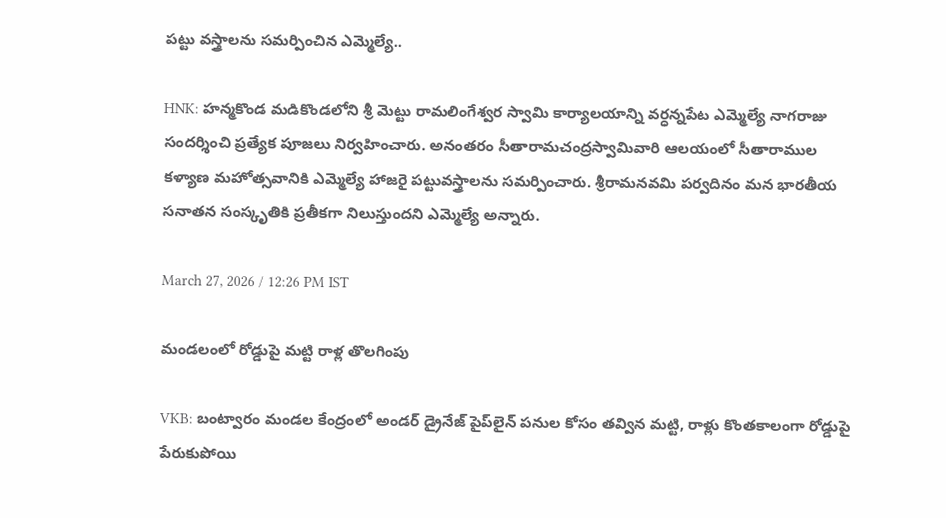పట్టు వస్త్రాలను సమర్పించిన ఎమ్మెల్యే..

HNK: హన్మకొండ మడికొండలోని శ్రీ మెట్టు రామలింగేశ్వర స్వామి కార్యాలయాన్ని వర్ధన్నపేట ఎమ్మెల్యే నాగరాజు సందర్శించి ప్రత్యేక పూజలు నిర్వహించారు. అనంతరం సీతారామచంద్రస్వామివారి ఆలయంలో సీతారాముల కళ్యాణ మహోత్సవానికి ఎమ్మెల్యే హాజరై పట్టువస్త్రాలను సమర్పించారు. శ్రీరామనవమి పర్వదినం మన భారతీయ సనాతన సంస్కృతికి ప్రతీకగా నిలుస్తుందని ఎమ్మెల్యే అన్నారు.

March 27, 2026 / 12:26 PM IST

మండలంలో రోడ్డుపై మట్టి రాళ్ల తొలగింపు

VKB: బంట్వారం మండల కేంద్రంలో అండర్ డ్రైనేజ్ పైప్‌లైన్ పనుల కోసం తవ్విన మట్టి, రాళ్లు కొంతకాలంగా రోడ్డుపై పేరుకుపోయి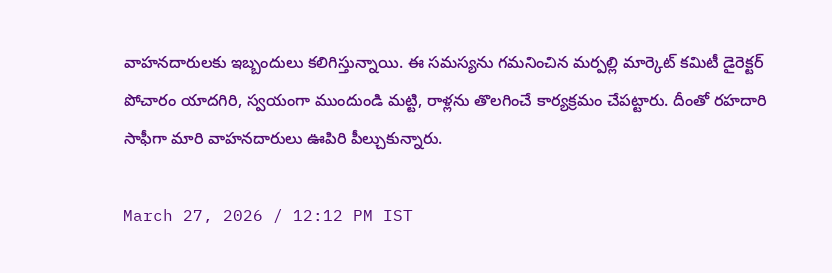వాహనదారులకు ఇబ్బందులు కలిగిస్తున్నాయి. ఈ సమస్యను గమనించిన మర్పల్లి మార్కెట్ కమిటీ డైరెక్టర్ పోచారం యాదగిరి, స్వయంగా ముందుండి మట్టి, రాళ్లను తొలగించే కార్యక్రమం చేపట్టారు. దీంతో రహదారి సాఫీగా మారి వాహనదారులు ఊపిరి పీల్చుకున్నారు.

March 27, 2026 / 12:12 PM IST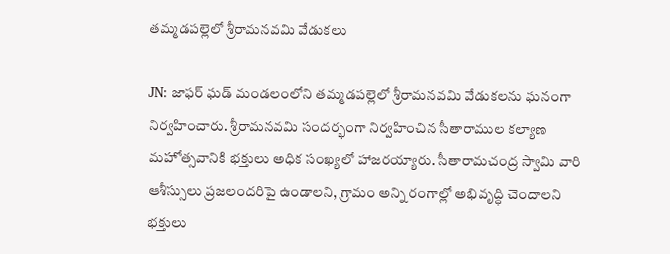తమ్మడపల్లెలో శ్రీరామనవమి వేడుకలు

JN: జాఫర్ ఘడ్ మండలంలోని తమ్మడపల్లెలో శ్రీరామనవమి వేడుకలను ఘనంగా నిర్వహించారు. శ్రీరామనవమి సందర్భంగా నిర్వహించిన సీతారాముల కల్యాణ మహోత్సవానికి భక్తులు అధిక సంఖ్యలో హాజరయ్యారు. సీతారామచంద్ర స్వామి వారి ఆశీస్సులు ప్రజలందరిపై ఉండాలని, గ్రామం అన్ని రంగాల్లో అభివృద్ధి చెందాలని భక్తులు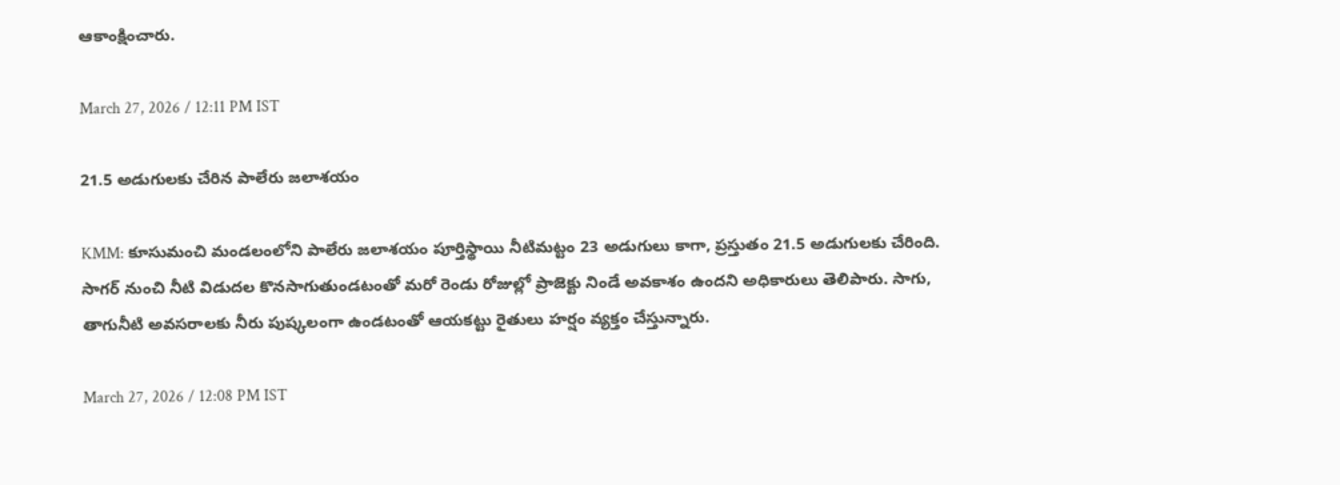ఆకాంక్షించారు.

March 27, 2026 / 12:11 PM IST

21.5 అడుగులకు చేరిన పాలేరు జలాశయం

KMM: కూసుమంచి మండలంలోని పాలేరు జలాశయం పూర్తిస్థాయి నీటిమట్టం 23 అడుగులు కాగా, ప్రస్తుతం 21.5 అడుగులకు చేరింది. సాగర్ నుంచి నీటి విడుదల కొనసాగుతుండటంతో మరో రెండు రోజుల్లో ప్రాజెక్టు నిండే అవకాశం ఉందని అధికారులు తెలిపారు. సాగు, తాగునీటి అవసరాలకు నీరు పుష్కలంగా ఉండటంతో ఆయకట్టు రైతులు హర్షం వ్యక్తం చేస్తున్నారు.

March 27, 2026 / 12:08 PM IST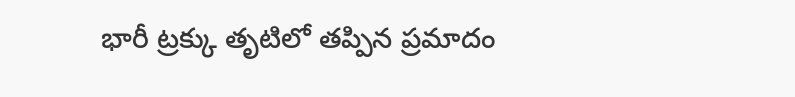భారీ ట్రక్కు తృటిలో తప్పిన ప్రమాదం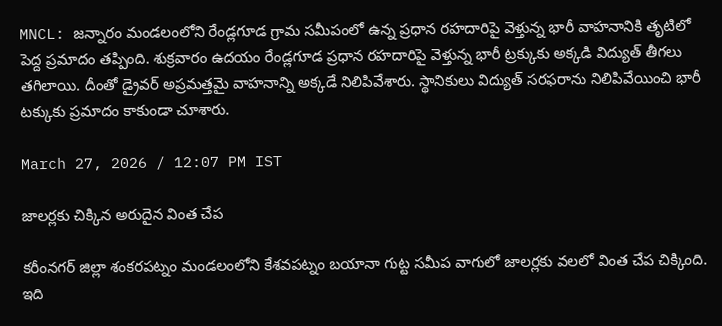MNCL: జన్నారం మండలంలోని రేండ్లగూడ గ్రామ సమీపంలో ఉన్న ప్రధాన రహదారిపై వెళ్తున్న భారీ వాహనానికి తృటిలో పెద్ద ప్రమాదం తప్పింది. శుక్రవారం ఉదయం రేండ్లగూడ ప్రధాన రహదారిపై వెళ్తున్న భారీ ట్రక్కుకు అక్కడి విద్యుత్ తీగలు తగిలాయి. దీంతో డ్రైవర్ అప్రమత్తమై వాహనాన్ని అక్కడే నిలిపివేశారు. స్థానికులు విద్యుత్ సరఫరాను నిలిపివేయించి భారీ టక్కుకు ప్రమాదం కాకుండా చూశారు.

March 27, 2026 / 12:07 PM IST

జాలర్లకు చిక్కిన అరుదైన వింత చేప

కరీంనగర్ జిల్లా శంకరపట్నం మండలంలోని కేశవపట్నం బయానా గుట్ట సమీప వాగులో జాలర్లకు వలలో వింత చేప చిక్కింది. ఇది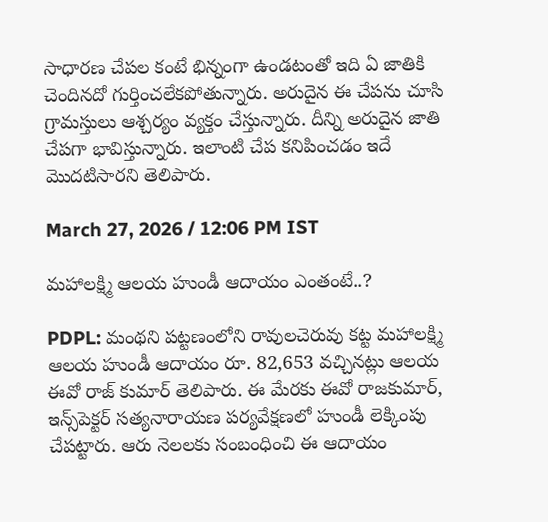సాధారణ చేపల కంటే భిన్నంగా ఉండటంతో ఇది ఏ జాతికి చెందినదో గుర్తించలేకపోతున్నారు. అరుదైన ఈ చేపను చూసి గ్రామస్తులు ఆశ్చర్యం వ్యక్తం చేస్తున్నారు. దీన్ని అరుదైన జాతి చేపగా భావిస్తున్నారు. ఇలాంటి చేప కనిపించడం ఇదే మొదటిసారని తెలిపారు.

March 27, 2026 / 12:06 PM IST

మహాలక్ష్మి ఆలయ హుండీ ఆదాయం ఎంతంటే..?

PDPL: మంథని పట్టణంలోని రావులచెరువు కట్ట మహాలక్ష్మి ఆలయ హుండీ ఆదాయం రూ. 82,653 వచ్చినట్లు ఆలయ ఈవో రాజ్ కుమార్ తెలిపారు. ఈ మేరకు ఈవో రాజకుమార్, ఇన్స్‌పెక్టర్ సత్యనారాయణ పర్యవేక్షణలో హుండీ లెక్కింపు చేపట్టారు. ఆరు నెలలకు సంబంధించి ఈ ఆదాయం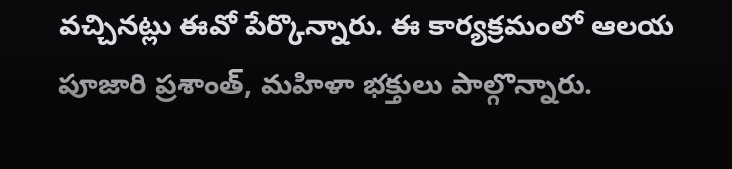వచ్చినట్లు ఈవో పేర్కొన్నారు. ఈ కార్యక్రమంలో ఆలయ పూజారి ప్రశాంత్, మహిళా భక్తులు పాల్గొన్నారు.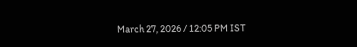March 27, 2026 / 12:05 PM IST